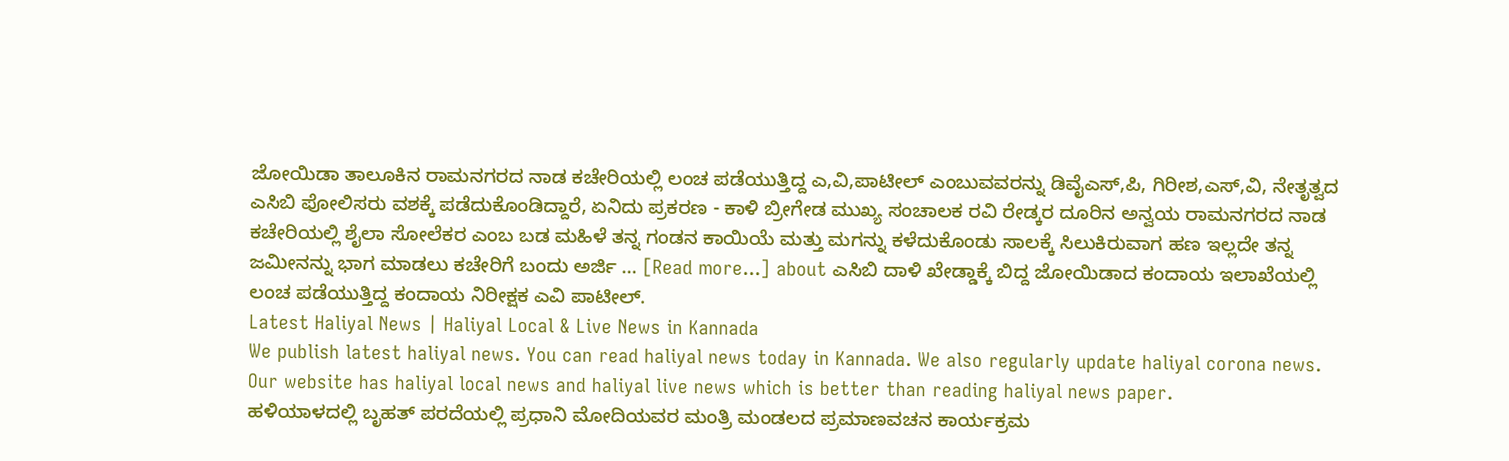ಜೋಯಿಡಾ ತಾಲೂಕಿನ ರಾಮನಗರದ ನಾಡ ಕಚೇರಿಯಲ್ಲಿ ಲಂಚ ಪಡೆಯುತ್ತಿದ್ದ ಎ,ವಿ,ಪಾಟೀಲ್ ಎಂಬುವವರನ್ನು ಡಿವೈಎಸ್,ಪಿ, ಗಿರೀಶ,ಎಸ್,ವಿ, ನೇತೃತ್ವದ ಎಸಿಬಿ ಪೋಲಿಸರು ವಶಕ್ಕೆ ಪಡೆದುಕೊಂಡಿದ್ದಾರೆ, ಏನಿದು ಪ್ರಕರಣ - ಕಾಳಿ ಬ್ರೀಗೇಡ ಮುಖ್ಯ ಸಂಚಾಲಕ ರವಿ ರೇಡ್ಕರ ದೂರಿನ ಅನ್ವಯ ರಾಮನಗರದ ನಾಡ ಕಚೇರಿಯಲ್ಲಿ ಶೈಲಾ ಸೋಲೆಕರ ಎಂಬ ಬಡ ಮಹಿಳೆ ತನ್ನ ಗಂಡನ ಕಾಯಿಯೆ ಮತ್ತು ಮಗನ್ನು ಕಳೆದುಕೊಂಡು ಸಾಲಕ್ಕೆ ಸಿಲುಕಿರುವಾಗ ಹಣ ಇಲ್ಲದೇ ತನ್ನ ಜಮೀನನ್ನು ಭಾಗ ಮಾಡಲು ಕಚೇರಿಗೆ ಬಂದು ಅರ್ಜಿ … [Read more...] about ಎಸಿಬಿ ದಾಳಿ ಖೇಡ್ಡಾಕ್ಕೆ ಬಿದ್ದ ಜೋಯಿಡಾದ ಕಂದಾಯ ಇಲಾಖೆಯಲ್ಲಿ ಲಂಚ ಪಡೆಯುತ್ತಿದ್ದ ಕಂದಾಯ ನಿರೀಕ್ಷಕ ಎವಿ ಪಾಟೀಲ್.
Latest Haliyal News | Haliyal Local & Live News in Kannada
We publish latest haliyal news. You can read haliyal news today in Kannada. We also regularly update haliyal corona news.
Our website has haliyal local news and haliyal live news which is better than reading haliyal news paper.
ಹಳಿಯಾಳದಲ್ಲಿ ಬೃಹತ್ ಪರದೆಯಲ್ಲಿ ಪ್ರಧಾನಿ ಮೋದಿಯವರ ಮಂತ್ರಿ ಮಂಡಲದ ಪ್ರಮಾಣವಚನ ಕಾರ್ಯಕ್ರಮ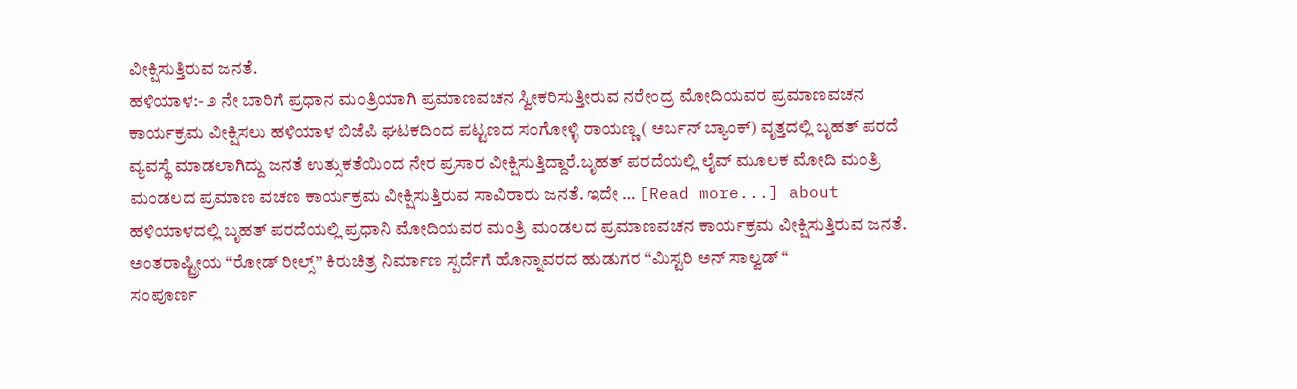ವೀಕ್ಷಿಸುತ್ತಿರುವ ಜನತೆ.
ಹಳಿಯಾಳ:- ೨ ನೇ ಬಾರಿಗೆ ಪ್ರಧಾನ ಮಂತ್ರಿಯಾಗಿ ಪ್ರಮಾಣವಚನ ಸ್ವೀಕರಿಸುತ್ತೀರುವ ನರೇಂದ್ರ ಮೋದಿಯವರ ಪ್ರಮಾಣವಚನ ಕಾರ್ಯಕ್ರಮ ವೀಕ್ಷಿಸಲು ಹಳಿಯಾಳ ಬಿಜೆಪಿ ಘಟಕದಿಂದ ಪಟ್ಟಣದ ಸಂಗೋಳ್ಳಿ ರಾಯಣ್ಣ ( ಅರ್ಬನ್ ಬ್ಯಾಂಕ್) ವೃತ್ತದಲ್ಲಿ ಬೃಹತ್ ಪರದೆ ವ್ಯವಸ್ಥೆ ಮಾಡಲಾಗಿದ್ದು ಜನತೆ ಉತ್ಸುಕತೆಯಿಂದ ನೇರ ಪ್ರಸಾರ ವೀಕ್ಷಿಸುತ್ತಿದ್ದಾರೆ.ಬೃಹತ್ ಪರದೆಯಲ್ಲಿ ಲೈವ್ ಮೂಲಕ ಮೋದಿ ಮಂತ್ರಿ ಮಂಡಲದ ಪ್ರಮಾಣ ವಚಣ ಕಾರ್ಯಕ್ರಮ ವೀಕ್ಷಿಸುತ್ತಿರುವ ಸಾವಿರಾರು ಜನತೆ. ಇದೇ … [Read more...] about ಹಳಿಯಾಳದಲ್ಲಿ ಬೃಹತ್ ಪರದೆಯಲ್ಲಿ ಪ್ರಧಾನಿ ಮೋದಿಯವರ ಮಂತ್ರಿ ಮಂಡಲದ ಪ್ರಮಾಣವಚನ ಕಾರ್ಯಕ್ರಮ ವೀಕ್ಷಿಸುತ್ತಿರುವ ಜನತೆ.
ಅಂತರಾಷ್ಟ್ರೀಯ “ರೋಡ್ ರೀಲ್ಸ್” ಕಿರುಚಿತ್ರ ನಿರ್ಮಾಣ ಸ್ಪರ್ದೆಗೆ ಹೊನ್ನಾವರದ ಹುಡುಗರ “ಮಿಸ್ಟರಿ ಅನ್ ಸಾಲ್ವಡ್ “
ಸಂಪೂರ್ಣ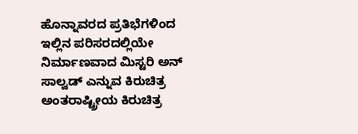ಹೊನ್ನಾವರದ ಪ್ರತಿಭೆಗಳಿಂದ ಇಲ್ಲಿನ ಪರಿಸರದಲ್ಲಿಯೇ ನಿರ್ಮಾಣವಾದ ಮಿಸ್ಟರಿ ಅನ್ ಸಾಲ್ವಡ್ ಎನ್ನುವ ಕಿರುಚಿತ್ರ ಅಂತರಾಷ್ಟ್ರೀಯ ಕಿರುಚಿತ್ರ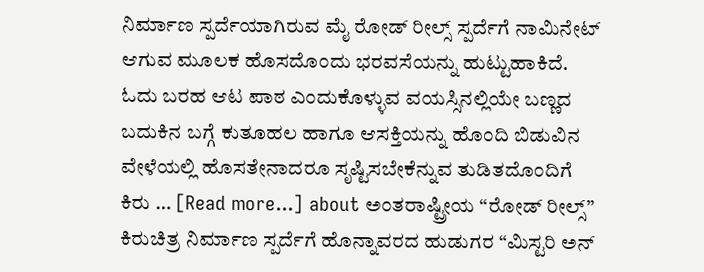ನಿರ್ಮಾಣ ಸ್ಪರ್ದೆಯಾಗಿರುವ ಮೈ ರೋಡ್ ರೀಲ್ಸ್ ಸ್ಪರ್ದೆಗೆ ನಾಮಿನೇಟ್ ಆಗುವ ಮೂಲಕ ಹೊಸದೊಂದು ಭರವಸೆಯನ್ನು ಹುಟ್ಟುಹಾಕಿದೆ. ಓದು ಬರಹ ಆಟ ಪಾಠ ಎಂದುಕೊಳ್ಳುವ ವಯಸ್ಸಿನಲ್ಲಿಯೇ ಬಣ್ಣದ ಬದುಕಿನ ಬಗ್ಗೆ ಕುತೂಹಲ ಹಾಗೂ ಆಸಕ್ತಿಯನ್ನು ಹೊಂದಿ ಬಿಡುವಿನ ವೇಳೆಯಲ್ಲಿ ಹೊಸತೇನಾದರೂ ಸೃಷ್ಟಿಸಬೇಕೆನ್ನುವ ತುಡಿತದೊಂದಿಗೆ ಕಿರು … [Read more...] about ಅಂತರಾಷ್ಟ್ರೀಯ “ರೋಡ್ ರೀಲ್ಸ್” ಕಿರುಚಿತ್ರ ನಿರ್ಮಾಣ ಸ್ಪರ್ದೆಗೆ ಹೊನ್ನಾವರದ ಹುಡುಗರ “ಮಿಸ್ಟರಿ ಅನ್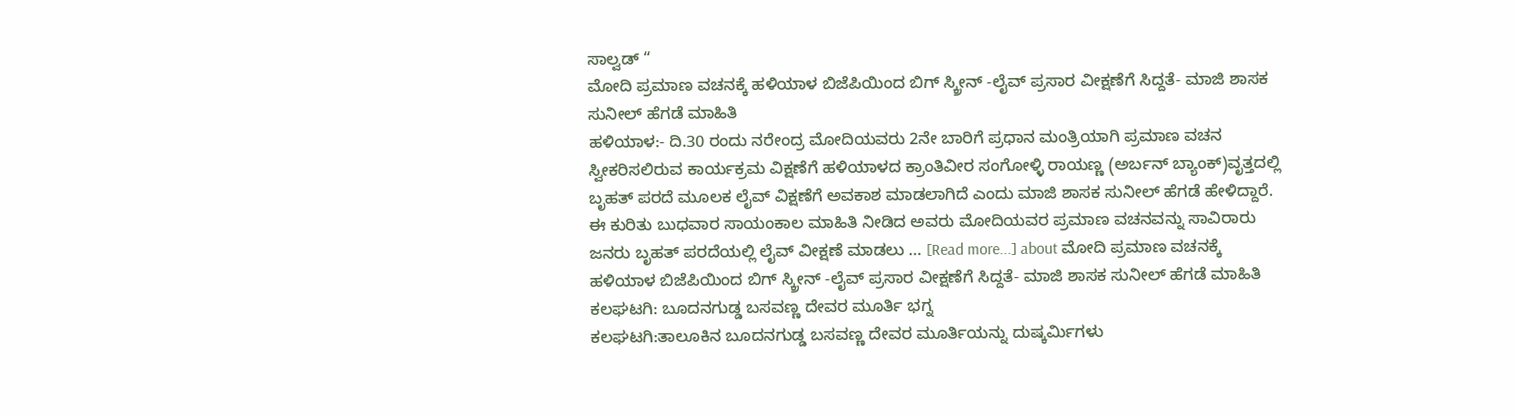ಸಾಲ್ವಡ್ “
ಮೋದಿ ಪ್ರಮಾಣ ವಚನಕ್ಕೆ ಹಳಿಯಾಳ ಬಿಜೆಪಿಯಿಂದ ಬಿಗ್ ಸ್ಕ್ರೀನ್ -ಲೈವ್ ಪ್ರಸಾರ ವೀಕ್ಷಣೆಗೆ ಸಿದ್ದತೆ- ಮಾಜಿ ಶಾಸಕ ಸುನೀಲ್ ಹೆಗಡೆ ಮಾಹಿತಿ
ಹಳಿಯಾಳ:- ದಿ.30 ರಂದು ನರೇಂದ್ರ ಮೋದಿಯವರು 2ನೇ ಬಾರಿಗೆ ಪ್ರಧಾನ ಮಂತ್ರಿಯಾಗಿ ಪ್ರಮಾಣ ವಚನ ಸ್ವೀಕರಿಸಲಿರುವ ಕಾರ್ಯಕ್ರಮ ವಿಕ್ಷಣೆಗೆ ಹಳಿಯಾಳದ ಕ್ರಾಂತಿವೀರ ಸಂಗೋಳ್ಳಿ ರಾಯಣ್ಣ (ಅರ್ಬನ್ ಬ್ಯಾಂಕ್)ವೃತ್ತದಲ್ಲಿ ಬೃಹತ್ ಪರದೆ ಮೂಲಕ ಲೈವ್ ವಿಕ್ಷಣೆಗೆ ಅವಕಾಶ ಮಾಡಲಾಗಿದೆ ಎಂದು ಮಾಜಿ ಶಾಸಕ ಸುನೀಲ್ ಹೆಗಡೆ ಹೇಳಿದ್ದಾರೆ. ಈ ಕುರಿತು ಬುಧವಾರ ಸಾಯಂಕಾಲ ಮಾಹಿತಿ ನೀಡಿದ ಅವರು ಮೋದಿಯವರ ಪ್ರಮಾಣ ವಚನವನ್ನು ಸಾವಿರಾರು ಜನರು ಬೃಹತ್ ಪರದೆಯಲ್ಲಿ ಲೈವ್ ವೀಕ್ಷಣೆ ಮಾಡಲು … [Read more...] about ಮೋದಿ ಪ್ರಮಾಣ ವಚನಕ್ಕೆ ಹಳಿಯಾಳ ಬಿಜೆಪಿಯಿಂದ ಬಿಗ್ ಸ್ಕ್ರೀನ್ -ಲೈವ್ ಪ್ರಸಾರ ವೀಕ್ಷಣೆಗೆ ಸಿದ್ದತೆ- ಮಾಜಿ ಶಾಸಕ ಸುನೀಲ್ ಹೆಗಡೆ ಮಾಹಿತಿ
ಕಲಘಟಗಿ: ಬೂದನಗುಡ್ಡ ಬಸವಣ್ಣ ದೇವರ ಮೂರ್ತಿ ಭಗ್ನ
ಕಲಘಟಗಿ:ತಾಲೂಕಿನ ಬೂದನಗುಡ್ಡ ಬಸವಣ್ಣ ದೇವರ ಮೂರ್ತಿಯನ್ನು ದುಷ್ಕರ್ಮಿಗಳು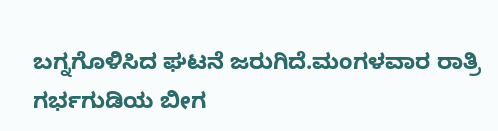ಬಗ್ನಗೊಳಿಸಿದ ಘಟನೆ ಜರುಗಿದೆ.ಮಂಗಳವಾರ ರಾತ್ರಿ ಗರ್ಭಗುಡಿಯ ಬೀಗ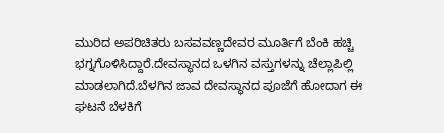ಮುರಿದ ಅಪರಿಚಿತರು ಬಸವವಣ್ಣದೇವರ ಮೂರ್ತಿಗೆ ಬೆಂಕಿ ಹಚ್ಚಿ ಭಗ್ನಗೊಳಿಸಿದ್ದಾರೆ.ದೇವಸ್ಥಾನದ ಒಳಗಿನ ವಸ್ತುಗಳನ್ನು ಚೆಲ್ಲಾಪಿಲ್ಲಿ ಮಾಡಲಾಗಿದೆ.ಬೆಳಗಿನ ಜಾವ ದೇವಸ್ಥಾನದ ಪೂಜೆಗೆ ಹೋದಾಗ ಈ ಘಟನೆ ಬೆಳಕಿಗೆ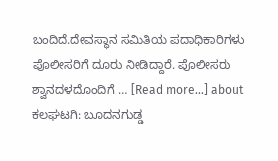ಬಂದಿದೆ.ದೇವಸ್ಥಾನ ಸಮಿತಿಯ ಪದಾಧಿಕಾರಿಗಳು ಪೊಲೀಸರಿಗೆ ದೂರು ನೀಡಿದ್ದಾರೆ. ಪೊಲೀಸರು ಶ್ವಾನದಳದೊಂದಿಗೆ … [Read more...] about ಕಲಘಟಗಿ: ಬೂದನಗುಡ್ಡ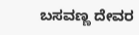ಬಸವಣ್ಣ ದೇವರ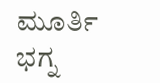ಮೂರ್ತಿ ಭಗ್ನ